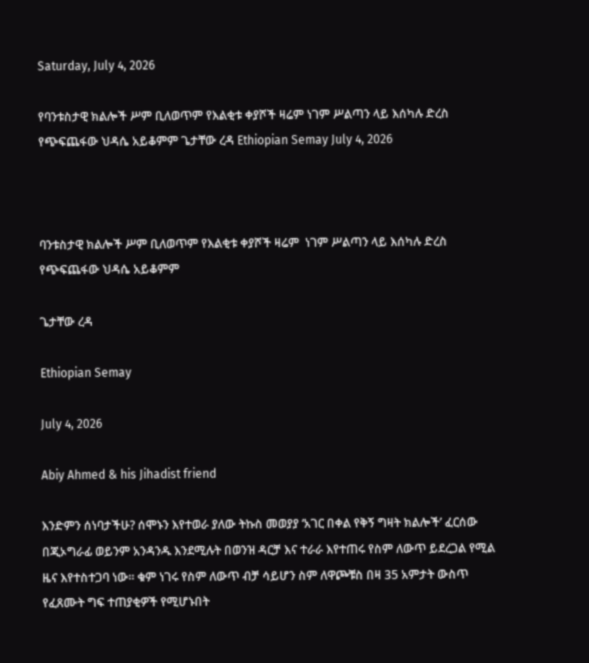Saturday, July 4, 2026

የባንቱስታዊ ክልሎች ሥም ቢለወጥም የእልቂቱ ቀያሾች ዛሬም ነገም ሥልጣን ላይ እሰካሉ ድረስ የጭፍጨፋው ህዳሴ አይቆምም ጌታቸው ረዳ Ethiopian Semay July 4, 2026



ባንቱስታዊ ክልሎች ሥም ቢለወጥም የእልቂቱ ቀያሾች ዛሬም  ነገም ሥልጣን ላይ እሰካሉ ድረስ የጭፍጨፋው ህዳሴ አይቆምም

ጌታቸው ረዳ

Ethiopian Semay

July 4, 2026

Abiy Ahmed & his Jihadist friend

እንድምን ሰነባታችሁ? ሰሞኑን እየተወራ ያለው ትኩስ መወያያ ‘አገር በቀል የቅኝ ግዛት ክልሎች’ ፈርሰው በጂኦግራፊ ወይንም አንዳንዱ እንደሚሉት በወንዝ ዳርቻ እና ተራራ እየተጠሩ የስም ለውጥ ይደረጋል የሚል ዜና እየተስተጋባ ነው። ቁም ነገሩ የስም ለውጥ ብቻ ሳይሆን ስም ለዋጮቹስ በዛ 35 አምታት ውስጥ የፈጸሙት ግፍ ተጠያቂዎች የሚሆኑበት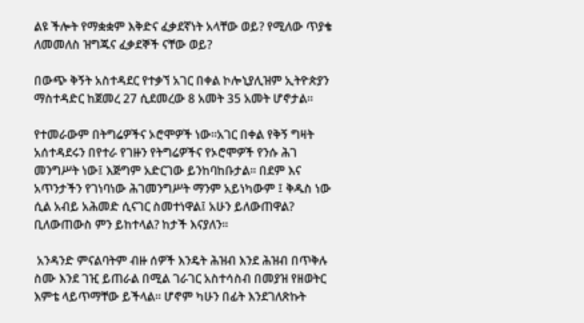ልዩ ችሎት የማቋቋም እቅድና ፈቃደኛነት አላቸው ወይ? የሚለው ጥያቄ ለመመለስ ዝግጁና ፈቃደኞች ናቸው ወይ?

በውጭ ቅኝት አስተዳደር የተቃኘ አገር በቀል ኮሎኒያሊዝም ኢትዮጵያን ማስተዳድር ከጀመረ 27 ሲደመረው 8 አመት 35 አመት ሆኖታል።

የተመራውም በትግሬዎችና ኦሮሞዎች ነው።አገር በቀል የቅኝ ግዛት አሰተዳደሩን በየተራ የገዙን የትግሬዎችና የኦሮሞዎች የንሱ ሕገ መንግሥት ነው፤ እጅግም አድርገው ይንከባከቡታል፡፡ በደም እና አጥንታችን የገነባነው ሕገመንግሥት ማንም አይነካውም ፤ ቅዱስ ነው ሲል አብይ አሕመድ ሲናገር ስመተነዋል፤ አሁን ይለውጠዋል? ቢለውጠውስ ምን ይከተላል? ከታች እናያለን።

 አንዳንድ ምናልባትም ብዙ ሰዎች እንዴት ሕዝብ እንደ ሕዝብ በጥቅሉ ስሙ እንደ ገዢ ይጠራል በሚል ገራገር አስተሳስብ በመያዝ የዘወትር እምቴ ላይጥማቸው ይችላል፡፡ ሆኖም ካሁን በፊት እንደገለጽኩት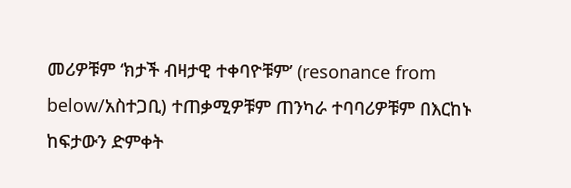መሪዎቹም ‘ክታች ብዛታዊ ተቀባዮቹም’ (resonance from below/አስተጋቢ) ተጠቃሚዎቹም ጠንካራ ተባባሪዎቹም በእርከኑ ከፍታውን ድምቀት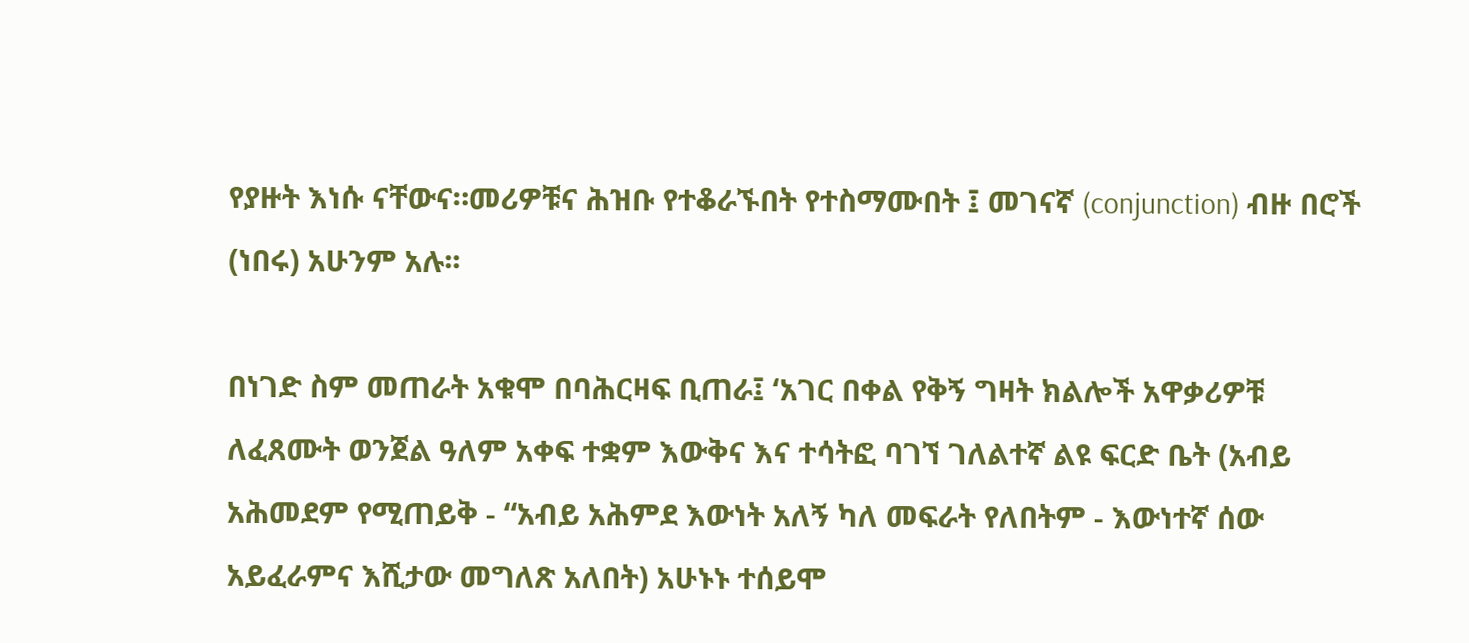የያዙት እነሱ ናቸውና።መሪዎቹና ሕዝቡ የተቆራኙበት የተስማሙበት ፤ መገናኛ (conjunction) ብዙ በሮች (ነበሩ) አሁንም አሉ፡፡

በነገድ ስም መጠራት አቁሞ በባሕርዛፍ ቢጠራ፤ ‘አገር በቀል የቅኝ ግዛት ክልሎች አዋቃሪዎቹ ለፈጸሙት ወንጀል ዓለም አቀፍ ተቋም እውቅና እና ተሳትፎ ባገኘ ገለልተኛ ልዩ ፍርድ ቤት (አብይ አሕመደም የሚጠይቅ - “አብይ አሕምደ እውነት አለኝ ካለ መፍራት የለበትም - እውነተኛ ሰው አይፈራምና እሺታው መግለጽ አለበት) አሁኑኑ ተሰይሞ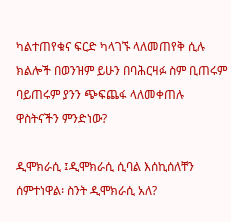ካልተጠየቁና ፍርድ ካላገኙ ላለመጠየቅ ሲሉ ክልሎች በወንዝም ይሁን በባሕርዛፉ ስም ቢጠሩም ባይጠሩም ያንን ጭፍጨፋ ላለመቀጠሉ ዋስትናችን ምንድነው?

ዲሞክራሲ ፤ዲሞክራሲ ሲባል እሰኪሰለቸን ሰምተነዋል፡ ስንት ዲሞክራሲ አለ?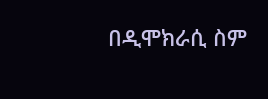በዲሞክራሲ ስም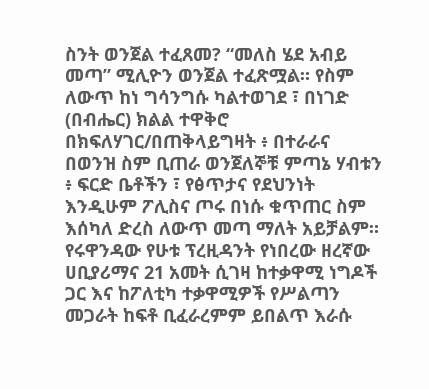ስንት ወንጀል ተፈጸመ? “መለስ ሄደ አብይ መጣ” ሚሊዮን ወንጀል ተፈጽሟል። የስም ለውጥ ከነ ግሳንግሱ ካልተወገደ ፣ በነገድ (በብሔር) ክልል ተዋቅሮ በክፍለሃገር/በጠቅላይግዛት ፥ በተራራና በወንዝ ስም ቢጠራ ወንጀለኞቹ ምጣኔ ሃብቱን ፥ ፍርድ ቤቶችን ፣ የፅጥታና የደህንነት እንዲሁም ፖሊስና ጦሩ በነሱ ቁጥጠር ስም እሰካለ ድረስ ለውጥ መጣ ማለት አይቻልም። የሩዋንዳው የሁቱ ፕረዚዳንት የነበረው ዘረኛው ሀቢያሪማና 21 አመት ሲገዛ ከተቃዋሚ ነግዶች ጋር እና ከፖለቲካ ተቃዋሚዎች የሥልጣን መጋራት ከፍቶ ቢፈራረምም ይበልጥ እራሱ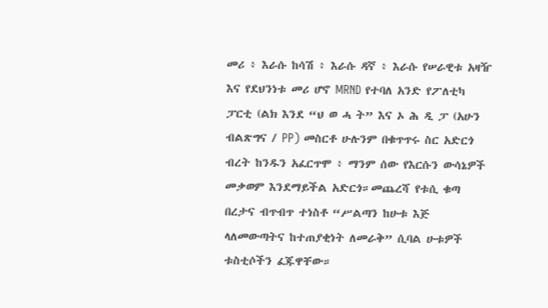መሪ ፥ እራሱ ከሳሽ ፥ እራሱ ዳኛ ፥ እራሱ የሠራዊቱ አዛዥ እና የደህንነቱ መሪ ሆኖ MRND የተባለ አንድ የፖለቲካ ፓርቲ (ልክ እንደ “ህ ወ ሓ ት” እና ኦ ሕ ዲ ፓ (አሁን ብልጽግና / PP) መስርቶ ሁሉንም በቁጥጥሩ ስር አድርጎ ብረት ከንዱን አፈርጥሞ ፥ ማንም ሰው የእርሱን ውሳኔዎች መቃወም እንደማይችል አድርጎ።መጨረሻ የቱሲ ቁጣ በረታና ብጥብጥ ተነስቶ “ሥልጣን ከሁቱ እጅ ላለመውጣትና ከተጠያቂነት ለመራቅ” ሲባል ሁቱዎች ቱስቲሶችን ፈጁዋቸው።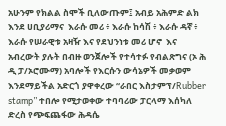አሁንም የክልል ስሞች ቢለውጡም፤ አብይ አሕምድ ልክ እንደ ሀቢያሪማና  እራሱ መሪ ፥ እራሱ ከሳሽ ፥ እራሱ ዳኛ ፥ እራሱ የሠራዊቱ አዛዥ እና የደህንነቱ መሪ ሆኖ  እና አብረውት ያሉት በብዙ ወንጀሎች የተሳተፉ የብልጽግና (ኦ ሕ ዲ ፓ/ኦሮሙማ) አባሎች የእርሱን ውሳኔዎች መቃወም እንደማይችል አድርጎ ያዋቀረው “ራበር እስታምፕ/Rubber stamp” ተበሎ የሚታወቀው ተባባሪው ፓርላማ እሰካለ ድረስ የጭፍጨፋው ሕዳሴ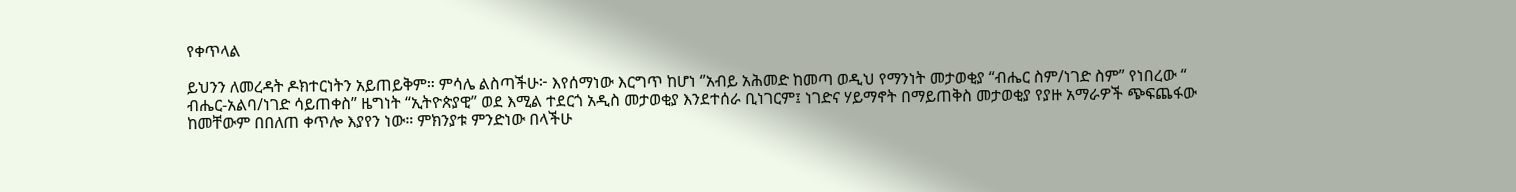የቀጥላል

ይህንን ለመረዳት ዶክተርነትን አይጠይቅም። ምሳሌ ልስጣችሁ፦ እየሰማነው እርግጥ ከሆነ ‘’አብይ አሕመድ ከመጣ ወዲህ የማንነት መታወቂያ “ብሔር ስም/ነገድ ስም” የነበረው “ ብሔር-አልባ/ነገድ ሳይጠቀስ” ዜግነት “ኢትዮጵያዊ” ወደ እሚል ተደርጎ አዲስ መታወቂያ እንደተሰራ ቢነገርም፤ ነገድና ሃይማኖት በማይጠቅስ መታወቂያ የያዙ አማራዎች ጭፍጨፋው ከመቸውም በበለጠ ቀጥሎ እያየን ነው። ምክንያቱ ምንድነው በላችሁ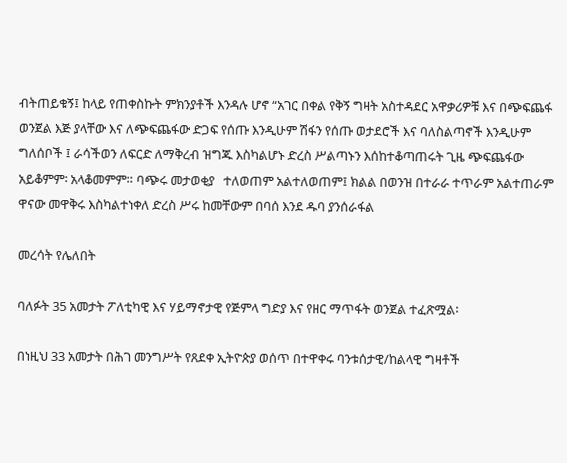ብትጠይቁኝ፤ ከላይ የጠቀስኩት ምክንያቶች እንዳሉ ሆኖ “አገር በቀል የቅኝ ግዛት አስተዳደር አዋቃሪዎቹ እና በጭፍጨፋ ወንጀል እጅ ያላቸው እና ለጭፍጨፋው ድጋፍ የሰጡ እንዲሁም ሽፋን የሰጡ ወታደሮች እና ባለስልጣኖች እንዲሁም ግለሰቦች ፤ ራሳችወን ለፍርድ ለማቅረብ ዝግጁ እስካልሆኑ ድረስ ሥልጣኑን እሰከተቆጣጠሩት ጊዜ ጭፍጨፋው አይቆምም፡ አላቆመምም። ባጭሩ መታወቂያ   ተለወጠም አልተለወጠም፤ ክልል በወንዝ በተራራ ተጥራም አልተጠራም ዋናው መዋቅሩ እስካልተነቀለ ድረስ ሥሩ ከመቸውም በባሰ እንደ ዱባ ያንሰራፋል

መረሳት የሌለበት

ባለፉት 35 አመታት ፖለቲካዊ እና ሃይማኖታዊ የጅምላ ግድያ እና የዘር ማጥፋት ወንጀል ተፈጽሟል፡

በነዚህ 33 አመታት በሕገ መንግሥት የጸደቀ ኢትዮጵያ ወሰጥ በተዋቀሩ ባንቱሰታዊ/ከልላዊ ግዛቶች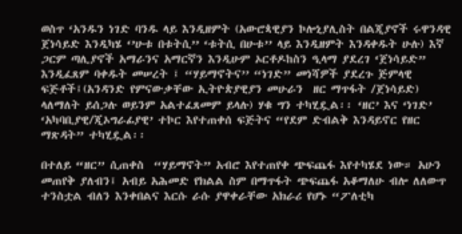ወስጥ ‘አንዱን ነገድ ባንዱ ላይ እንዲዘምት (አውሮጳዊያን ኮሎኒያሊስት በልጂያኖች ሩዋንዳዊ ጀነሳይድ እንዲካሄ ‘’ሁቱ በቱትሲ’’ ‘ቱትሲ በሁቱ’’ ላይ እንዲዘምት እንዳቀዱት ሁሉ) እኛ ጋርም ጣሊያኖች አማራንና አማርኛን እንዲሁም ኦርቶዶከስን ዒላማ ያደረገ ‘ጀነሳይድ” እንዲፈጸም ባቀዱት መሠረት ፤ “ሃይማኖትና’’ “ነገድ” መነሻዎች ያደረጉ ጅምላዊ ፍጅቶች፤(አንዳንድ የምናውቃቸው ኢትዮጵያዊያን መሁራን  ዘር ማጥፋት /ጀነሳይድ) ላለማለት ይሰጋሉ ወይንም አልተፈጸመም ይላሉ) ሃቁ ግን ተካሂዷል፡፡ ‘ዘር’ እና ‘ነገድ’ ‘አካባቢያዊ/ጂኦግራፊያዊ’ ተኮር እየተጠቀሰ ፍጅትና “የደም ድብልቅ እንዳይኖር የዘር ማጽዳት” ተካሂዷል፡፡

በተለይ “ዘር” ሲጠቀስ  “ሃይማኖት” አብሮ እየተጠየቀ ጭፍጨፋ እየተካሄደ ነው። አሁን መጠየቅ ያለብን፤ አብይ አሕመድ የክልል ስም በማጥፋት ጭፍጨፋ አቆማለሁ ብሎ ለለውጥ ተንስቷል ብለን እንቀበልና እርሱ ራሱ ያዋቀራቸው አክራሪ የሆኑ “ፖለቲካ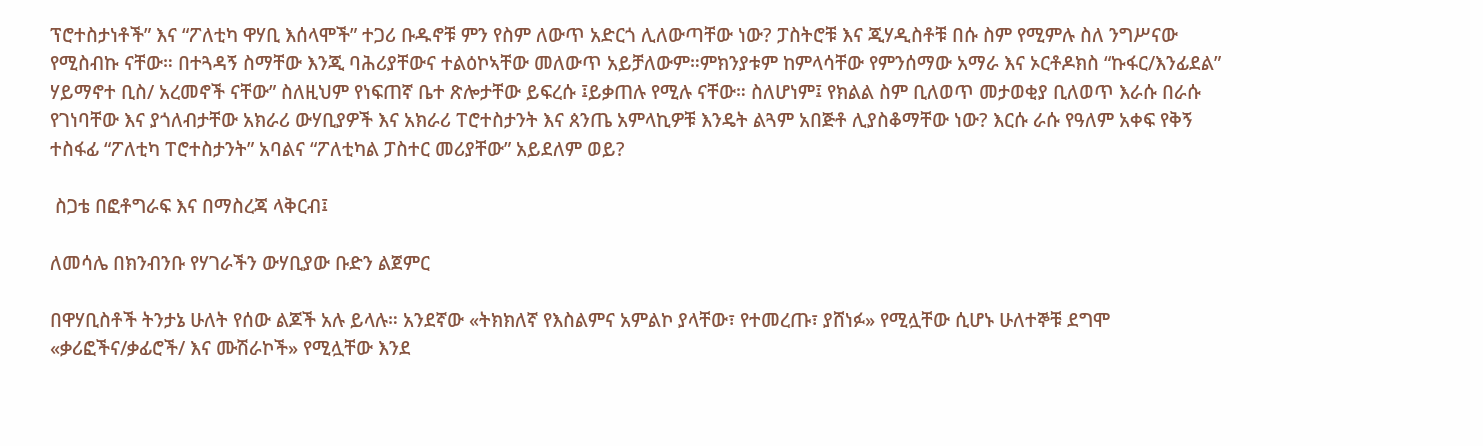ፕሮተስታነቶች” እና “ፖለቲካ ዋሃቢ እሰላሞች” ተጋሪ ቡዱኖቹ ምን የስም ለውጥ አድርጎ ሊለውጣቸው ነው? ፓስትሮቹ እና ጂሃዲስቶቹ በሱ ስም የሚምሉ ስለ ንግሥናው የሚስብኩ ናቸው። በተጓዳኝ ስማቸው እንጂ ባሕሪያቸውና ተልዕኮኣቸው መለውጥ አይቻለውም።ምክንያቱም ከምላሳቸው የምንሰማው አማራ እና ኦርቶዶክስ “ኩፋር/እንፊደል” ሃይማኖተ ቢስ/ አረመኖች ናቸው” ስለዚህም የነፍጠኛ ቤተ ጽሎታቸው ይፍረሱ ፤ይቃጠሉ የሚሉ ናቸው። ስለሆነም፤ የክልል ስም ቢለወጥ መታወቂያ ቢለወጥ እራሱ በራሱ የገነባቸው እና ያጎለብታቸው አክራሪ ውሃቢያዎች እና አክራሪ ፐሮተስታንት እና ጰንጤ አምላኪዎቹ እንዴት ልጓም አበጅቶ ሊያስቆማቸው ነው? እርሱ ራሱ የዓለም አቀፍ የቅኝ ተስፋፊ “ፖለቲካ ፐሮተስታንት” አባልና “ፖለቲካል ፓስተር መሪያቸው” አይደለም ወይ?

 ስጋቴ በፎቶግራፍ እና በማስረጃ ላቅርብ፤

ለመሳሌ በክንብንቡ የሃገራችን ውሃቢያው ቡድን ልጀምር

በዋሃቢስቶች ትንታኔ ሁለት የሰው ልጆች አሉ ይላሉ። አንደኛው «ትክክለኛ የእስልምና አምልኮ ያላቸው፣ የተመረጡ፣ ያሸነፉ» የሚሏቸው ሲሆኑ ሁለተኞቹ ደግሞ «ቃሪፎችና/ቃፊሮች/ እና ሙሽራኮች» የሚሏቸው እንደ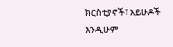ክርስቲያኖች፣ አይሁዶች እንዲሁም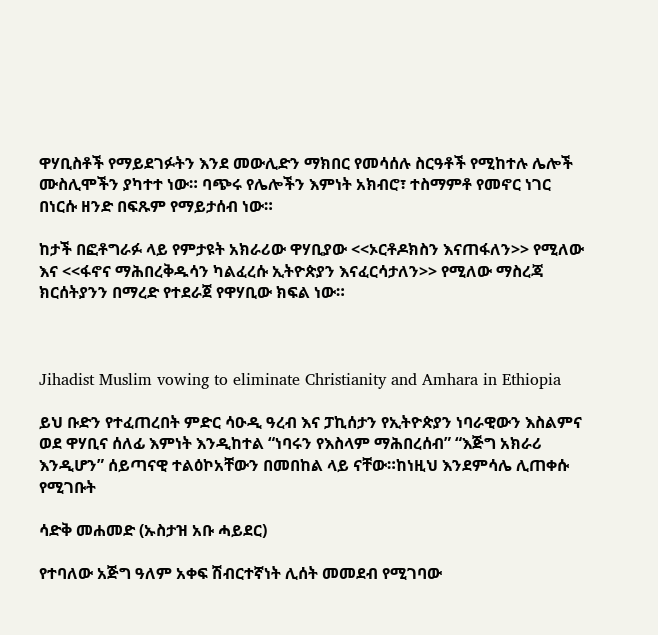ዋሃቢስቶች የማይደገፉትን እንደ መውሊድን ማክበር የመሳሰሉ ስርዓቶች የሚከተሉ ሌሎች ሙስሊሞችን ያካተተ ነው። ባጭሩ የሌሎችን እምነት አክብሮ፣ ተስማምቶ የመኖር ነገር በነርሱ ዘንድ በፍጹም የማይታሰብ ነው።

ከታች በፎቶግራፉ ላይ የምታዩት አክራሪው ዋሃቢያው <<ኦርቶዶክስን እናጠፋለን>> የሚለው እና <<ፋኖና ማሕበረቅዱሳን ካልፈረሱ ኢትዮጵያን እናፈርሳታለን>> የሚለው ማስረጃ ክርሰትያንን በማረድ የተደራጀ የዋሃቢው ክፍል ነው።



Jihadist Muslim vowing to eliminate Christianity and Amhara in Ethiopia

ይህ ቡድን የተፈጠረበት ምድር ሳዑዲ ዓረብ እና ፓኪሰታን የኢትዮጵያን ነባራዊውን እስልምና ወደ ዋሃቢና ሰለፊ እምነት እንዲከተል “ነባሩን የእስላም ማሕበረሰብ” “እጅግ አክራሪ እንዲሆን” ሰይጣናዊ ተልዕኮአቸውን በመበከል ላይ ናቸው።ከነዚህ እንደምሳሌ ሊጠቀሱ የሚገቡት

ሳድቅ መሐመድ (ኡስታዝ አቡ ሓይደር)

የተባለው አጅግ ዓለም አቀፍ ሽብርተኛነት ሊሰት መመደብ የሚገባው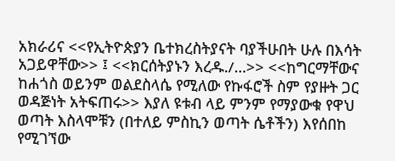አክራሪና <<የኢትዮጵያን ቤተክረስትያናት ባያችሁበት ሁሉ በእሳት አጋይዋቸው>> ፤ <<ክርሰትያኑን እረዱ./…>> <<ከግርማቸውና ከሐጎስ ወይንም ወልደስላሴ የሚለው የኩፋሮች ስም የያዙት ጋር ወዳጅነት አትፍጠሩ>> እያለ ዩቱብ ላይ ምንም የማያውቁ የዋህ ወጣት እስላሞቹን (በተለይ ምስኪን ወጣት ሴቶችን) እየሰበከ የሚገኘው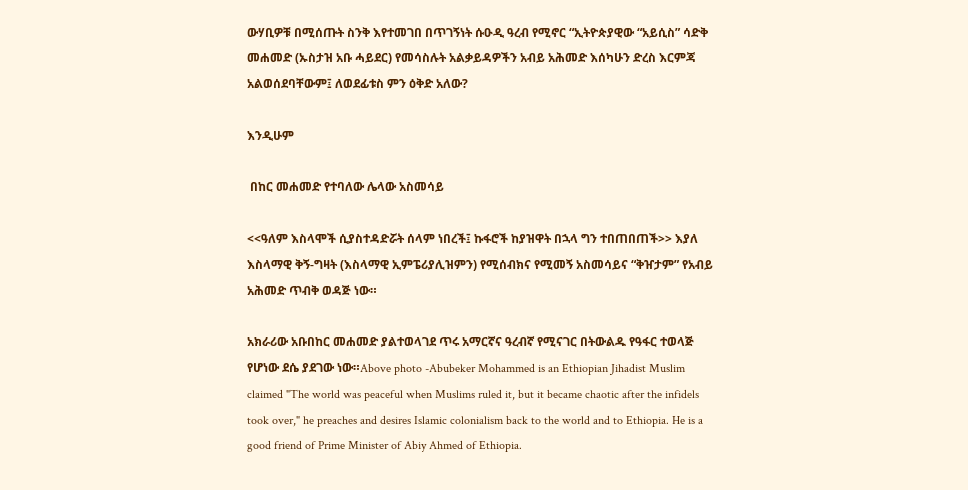ውሃቢዎቹ በሚሰጡት ስንቅ እየተመገበ በጥገኝነት ሱዑዲ ዓረብ የሚኖር “ኢትዮጵያዊው “አይሲስ” ሳድቅ መሐመድ (ኡስታዝ አቡ ሓይደር) የመሳስሉት አልቃይዳዎችን አብይ አሕመድ እሰካሁን ድረስ እርምጃ አልወሰደባቸውም፤ ለወደፊቱስ ምን ዕቅድ አለው?

እንዲሁም

 በከር መሐመድ የተባለው ሌላው አስመሳይ

<<ዓለም እስላሞች ሲያስተዳድሯት ሰላም ነበረች፤ ኩፋሮች ከያዝዋት በኋላ ግን ተበጠበጠች>> እያለ እስላማዊ ቅኝ-ግዛት (እስላማዊ ኢምፔሪያሊዝምን) የሚሰብክና የሚመኝ አስመሳይና “ቅዠታም” የአብይ አሕመድ ጥብቅ ወዳጅ ነው።

አክራሪው አቡበከር መሐመድ ያልተወላገደ ጥሩ አማርኛና ዓረብኛ የሚናገር በትውልዱ የዓፋር ተወላጅ የሆነው ደሴ ያደገው ነው።Above photo -Abubeker Mohammed is an Ethiopian Jihadist Muslim claimed "The world was peaceful when Muslims ruled it, but it became chaotic after the infidels took over," he preaches and desires Islamic colonialism back to the world and to Ethiopia. He is a good friend of Prime Minister of Abiy Ahmed of Ethiopia.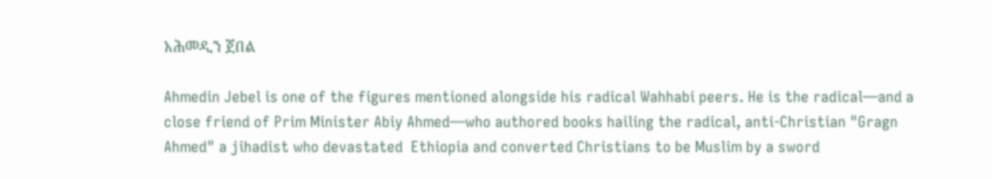አሕመዲን ጀበል

Ahmedin Jebel is one of the figures mentioned alongside his radical Wahhabi peers. He is the radical—and a close friend of Prim Minister Abiy Ahmed—who authored books hailing the radical, anti-Christian "Gragn Ahmed" a jihadist who devastated  Ethiopia and converted Christians to be Muslim by a sword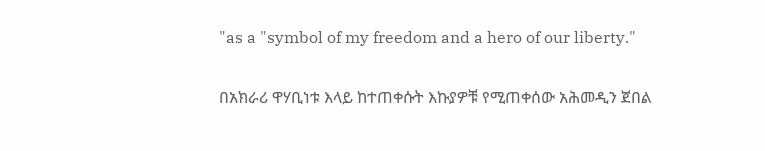"as a "symbol of my freedom and a hero of our liberty."

በአክራሪ ዋሃቢነቱ እላይ ከተጠቀሱት እኩያዎቹ የሚጠቀሰው አሕመዲን ጀበል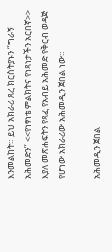እንመልከት። ይህ አክራሪ ጸረ ክርስትያኑን ‘’ግራኝ አሕመድን’’ <<የነፃነቴ ምልክትና የነጻነታችን አርበኛ>> እያለ መጽሐፍትን የጻፈ የአብይ አሕመድ የቅርብ ወዳጅ የሆነው አክራሪው አሕመዲን ጀበል ነው።

አሕመዲን ጀበል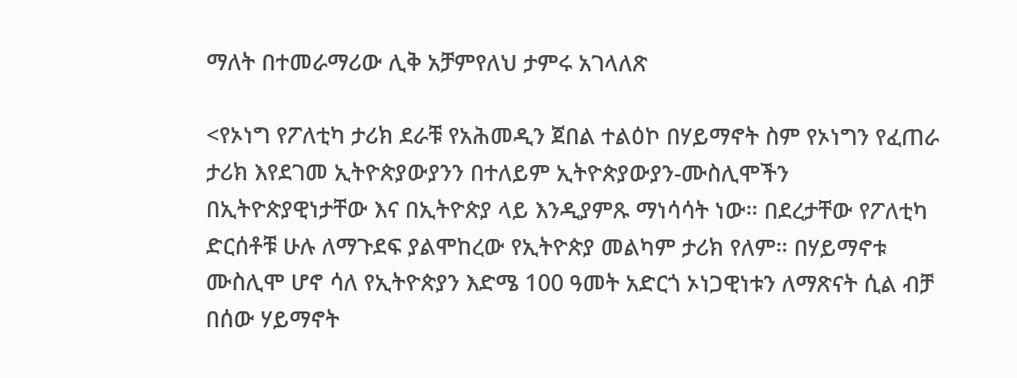ማለት በተመራማሪው ሊቅ አቻምየለህ ታምሩ አገላለጽ

<የኦነግ የፖለቲካ ታሪክ ደራቹ የአሕመዲን ጀበል ተልዕኮ በሃይማኖት ስም የኦነግን የፈጠራ ታሪክ እየደገመ ኢትዮጵያውያንን በተለይም ኢትዮጵያውያን-ሙስሊሞችን በኢትዮጵያዊነታቸው እና በኢትዮጵያ ላይ እንዲያምጹ ማነሳሳት ነው። በደረታቸው የፖለቲካ ድርሰቶቹ ሁሉ ለማጉደፍ ያልሞከረው የኢትዮጵያ መልካም ታሪክ የለም። በሃይማኖቱ ሙስሊሞ ሆኖ ሳለ የኢትዮጵያን እድሜ 100 ዓመት አድርጎ ኦነጋዊነቱን ለማጽናት ሲል ብቻ በሰው ሃይማኖት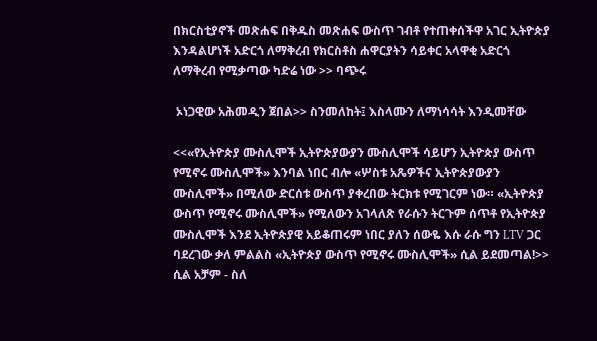በክርስቲያኖች መጽሐፍ በቅዱስ መጽሐፍ ውስጥ ገብቶ የተጠቀሰችዋ አገር ኢትዮጵያ እንዳልሆነች አድርጎ ለማቅረብ የክርስቶስ ሐዋርያትን ሳይቀር አላዋቂ አድርጎ ለማቅረብ የሚቃጣው ካድሬ ነው >> ባጭሩ

 ኦነጋዊው አሕመዲን ጀበል>> ስንመለከት፤ እስላሙን ለማነሳሳት እንዲመቸው

<<«የኢትዮጵያ ሙስሊሞች ኢትዮጵያውያን ሙስሊሞች ሳይሆን ኢትዮጵያ ውስጥ የሚኖሩ ሙስሊሞች» እንባል ነበር ብሎ «ሦስቱ አጼዎችና ኢትዮጵያውያን ሙስሊሞች» በሚለው ድርሰቱ ውስጥ ያቀረበው ትርክቱ የሚገርም ነው። «ኢትዮጵያ ውስጥ የሚኖሩ ሙስሊሞች» የሚለውን አገላለጽ የራሱን ትርጉም ሰጥቶ የኢትዮጵያ ሙስሊሞች እንደ ኢትዮጵያዊ አይቆጠሩም ነበር ያለን ሰውዬ እሱ ራሱ ግን LTV ጋር ባደረገው ቃለ ምልልስ «ኢትዮጵያ ውስጥ የሚኖሩ ሙስሊሞች» ሲል ይደመጣል!>> ሲል አቻም - ስለ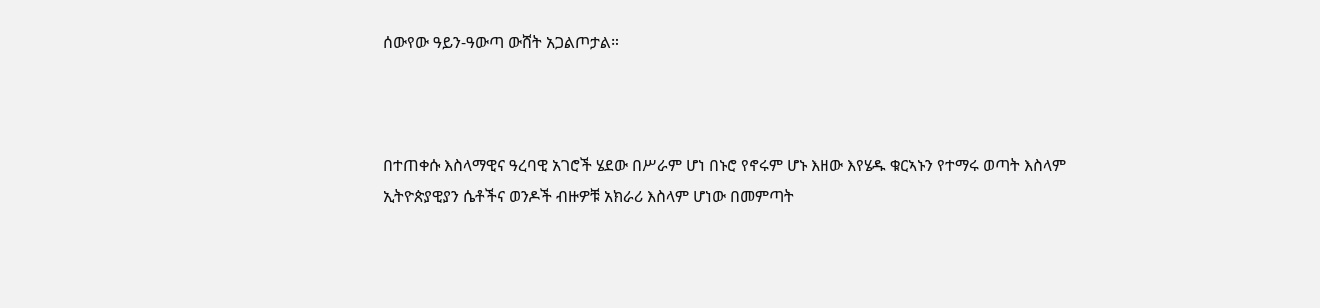ሰውየው ዓይን-ዓውጣ ውሸት አጋልጦታል።



በተጠቀሱ እስላማዊና ዓረባዊ አገሮች ሄደው በሥራም ሆነ በኑሮ የኖሩም ሆኑ እዘው እየሄዱ ቁርኣኑን የተማሩ ወጣት እስላም ኢትዮጵያዊያን ሴቶችና ወንዶች ብዙዎቹ አክራሪ እስላም ሆነው በመምጣት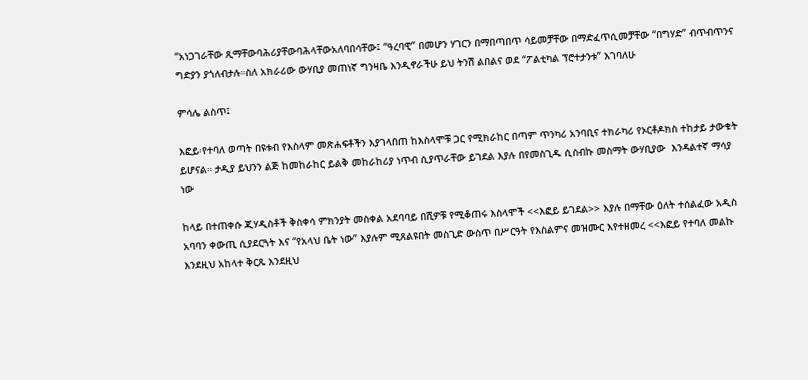“አነጋገራቸው ጺማቸውባሕሪያቸውባሕላቸውአለባበሳቸው፤ “ዓረባዊ” በመሆን ሃገርን በማበጣበጥ ሳይመቻቸው በማድፈጥሲመቻቸው “በግሃድ” ብጥብጥንና ግድያን ያጎለብታሉ።ስለ አክራሪው ውሃቢያ መጠነኛ ግንዛቤ እንዲኖራችሁ ይህ ትንሽ ልበልና ወደ “ፖልቲካል ፕሮተታንቱ” እገባለሁ

ምሳሌ ልስጥ፤

እፎይ፡የተባለ ወጣት በዩቱብ የእስላም መጽሐፍቶችን እያገላበጠ ከእስላሞቹ ጋር የሚክራከር በጣም ጥንካሪ አንባቢና ተክራካሪ የኦርቶዶክስ ተከታይ ታውቁት ይሆናል። ታዲያ ይህንን ልጅ ከመከራከር ይልቅ መከራከሪያ ነጥብ ሲያጥራቸው ይገደል እያሉ በየመስጊዱ ሲስብኩ መስማት ውሃቢያው  እንዳልተኛ ማሳያ ነው

ከላይ በተጠቀሱ ጂሃዲስቶች ቅስቀሳ ምክንያት መስቀል አደባባይ በሺዎቹ የሚቆጠሩ እስላሞች <<እፎይ ይገደል>> እያሉ በማቸው ዕለት ተሰልፈው አዲስ አባባን ቀውጢ ሲያደርጓት እና “የአላህ ቤት ነው” እያሉም ሚጸልዩበት መስጊድ ውስጥ በሥርዓት የእስልምና መዝሙር እየተዘመረ <<እፎይ የተባለ መልኩ እንደዚህ አከላተ ቅርጹ እንደዚህ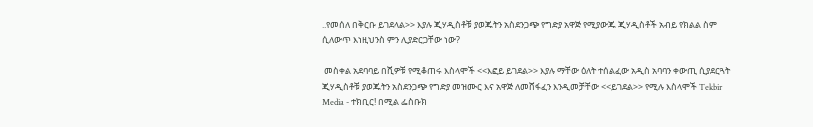..የመሰለ በቅርቡ ይገደላል>> እያሉ ጂሃዲስቶቹ ያወጁትን አስደንጋጭ የግድያ አዋጅ የሚያውጁ ጂሃዲስቶች አብይ የክልል ስም ሲለውጥ እነዚህንስ ምን ሊያድርጋቸው ነው?

 መስቀል አደባባይ በሺዎቹ የሚቆጠሩ እስላሞች <<እፎይ ይገደል>> እያሉ ማቸው ዕለት ተሰልፈው አዲስ አባባን ቀውጢ ሲያደርጓት ጂሃዲስቶቹ ያወጁትን አስደንጋጭ የግድያ መዝሙር እና አዋጅ ለመሸፋፈን እንዲመቻቸው <<ይገደል>> የሚሉ እስላሞች Tekbir Media - ተክቢር! በሚል ፌስቡክ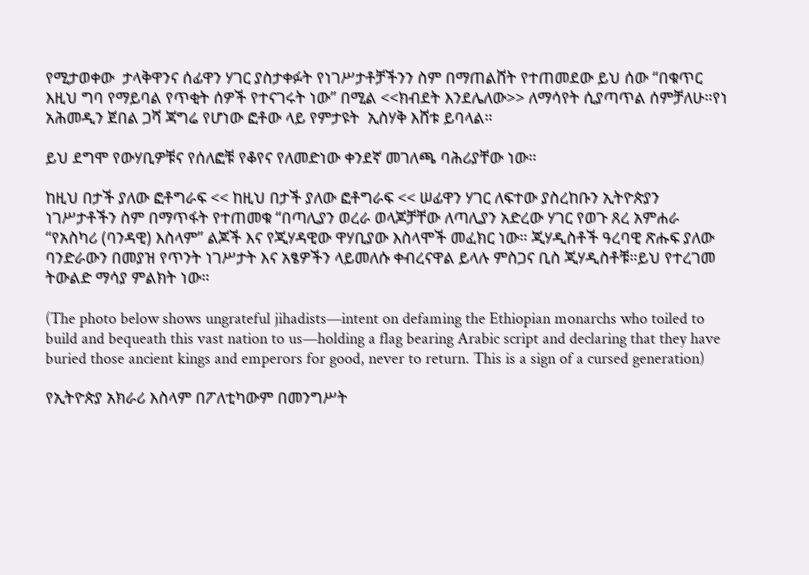የሚታወቀው  ታላቅዋንና ሰፊዋን ሃገር ያስታቀፉት የነገሥታቶቻችንን ስም በማጠልሸት የተጠመደው ይህ ሰው “በቁጥር እዚህ ግባ የማይባል የጥቂት ሰዎች የተናገሩት ነው” በሚል <<ክብደት እንደሌለው>> ለማሳየት ሲያጣጥል ሰምቻለሁ።የነ አሕመዲን ጀበል ጋሻ ጃግሬ የሆነው ፎቶው ላይ የምታዩት  ኢስሃቅ እሸቱ ይባላል።

ይህ ደግሞ የውሃቢዎቹና የሰለፎቹ የቆየና የለመድነው ቀንደኛ መገለጫ ባሕሪያቸው ነው።

ከዚህ በታች ያለው ፎቶግራፍ << ከዚህ በታች ያለው ፎቶግራፍ << ሠፊዋን ሃገር ለፍተው ያስረከቡን ኢትዮጵያን ነገሥታቶችን ስም በማጥፋት የተጠመቁ “በጣሊያን ወረራ ወላጆቻቸው ለጣሊያን አድረው ሃገር የወጉ ጸረ አምሐራ “የአስካሪ (ባንዳዊ) እስላም” ልጆች እና የጂሃዳዊው ዋሃቢያው እስላሞች መፈክር ነው። ጂሃዲስቶች ዓረባዊ ጽሑፍ ያለው ባንድራውን በመያዝ የጥንት ነገሥታት እና አፄዎችን ላይመለሱ ቀብረናዋል ይላሉ ምስጋና ቢስ ጂሃዲስቶቹ።ይህ የተረገመ ትውልድ ማሳያ ምልክት ነው።

(The photo below shows ungrateful jihadists—intent on defaming the Ethiopian monarchs who toiled to build and bequeath this vast nation to us—holding a flag bearing Arabic script and declaring that they have buried those ancient kings and emperors for good, never to return. This is a sign of a cursed generation)

የኢትዮጵያ አክራሪ እስላም በፖለቲካውም በመንግሥት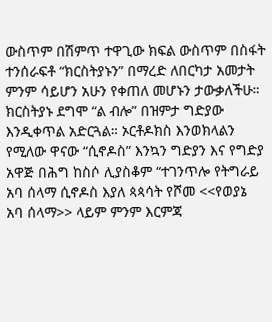ውስጥም በሽምጥ ተዋጊው ክፍል ውስጥም በስፋት ተንሰራፍቶ “ክርስትያኑን” በማረድ ለበርካታ አመታት ምንም ሳይሆን አሁን የቀጠለ መሆኑን ታውቃለችሁ። ክርስትያኑ ደግሞ “ል ብሎ” በዝምታ ግድያው እንዲቀጥል አድርጓል። ኦርቶዶክስ እንወክላልን የሚለው ዋናው “ሲኖዶስ” እንኳን ግድያን እና የግድያ አዋጅ በሕግ ከስሶ ሊያስቆም “ተገንጥሎ የትግራይ አባ ሰላማ ሲኖዶስ እያለ ጳጳሳት የሾመ <<የወያኔ አባ ሰላማ>> ላይም ምንም እርምጃ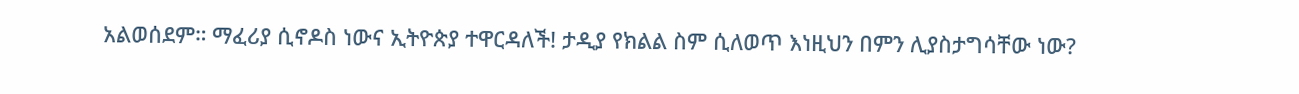አልወሰደም። ማፈሪያ ሲኖዶስ ነውና ኢትዮጵያ ተዋርዳለች! ታዲያ የክልል ስም ሲለወጥ እነዚህን በምን ሊያስታግሳቸው ነው?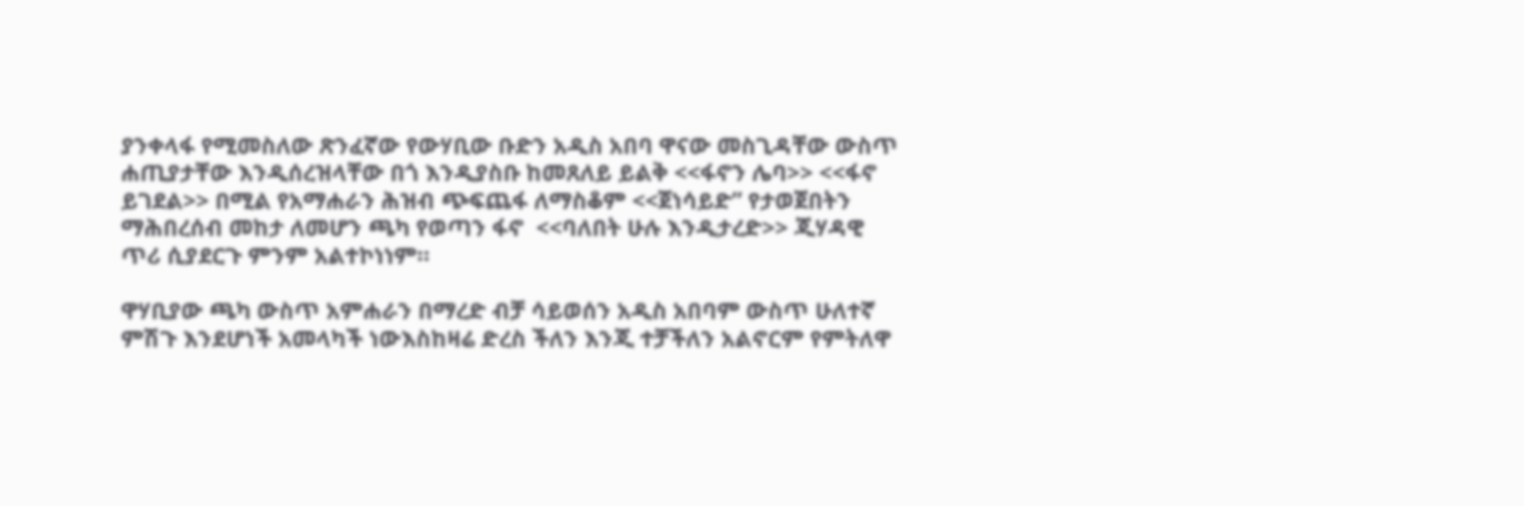ያንቀላፋ የሚመስለው ጽንፈኛው የውሃቢው ቡድን አዲስ አበባ ዋናው መስጊዳቸው ውስጥ ሐጢያታቸው እንዲሰረዝላቸው በጎ እንዲያስቡ ከመጸለይ ይልቅ <<ፋኖን ሌባ>> <<ፋኖ ይገደል>> በሚል የአማሐራን ሕዝብ ጭፍጨፋ ለማስቆም <<ጀነሳይድ” የታወጀበትን ማሕበረሰብ መከታ ለመሆን ጫካ የወጣን ፋኖ  <<ባለበት ሁሉ እንዲታረድ>> ጂሃዳዊ ጥሪ ሲያደርጉ ምንም አልተኮነነም።

ዋሃቢያው ጫካ ውስጥ አምሐራን በማረድ ብቻ ሳይወሰን አዲስ አበባም ውስጥ ሁለተኛ ምሽጉ እንደሆነች አመላካች ነውእስከዛሬ ድረስ ችለን እንጂ ተቻችለን አልኖርም የምትለዋ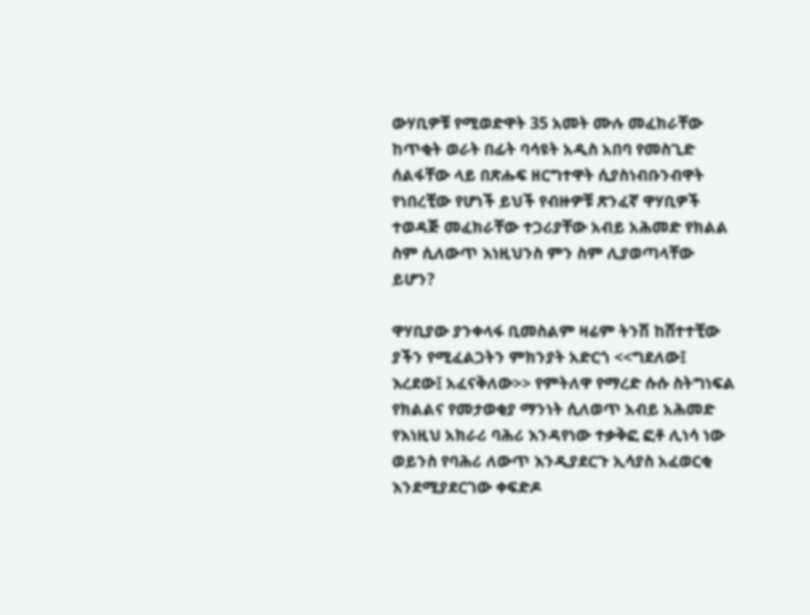ውሃቢዎቹ የሚወድዋት 35 አመት ሙሉ መፈክራቸው ከጥቂት ወራት በፊት ባሳዩት አዲስ አበባ የመስጊድ ሰልፋቸው ላይ በጽሑፍ ዘርግተዋት ሲያስነብቡንብዋት የነበረቺው የሆነች ይህች የብዙዎቹ ጽንፈኛ ዋሃቢዎች ተወዳጅ መፈክራቸው ተጋሪያቸው አብይ አሕመድ የክልል ስም ሲለውጥ እነዚህንስ ምን ስም ሊያወጣላቸው ይሆን?

ዋሃቢያው ያንቀላፋ ቢመስልም ዛሬም ትንሽ ከሸተተቺው ያችን የሚፈልጋትን ምክንያት አድርጎ <<ግደለው፤ እረደው፤ አፈናቅለው>> የምትለዋ የማረድ ሱሱ ስትግነፍል የክልልና የመታወቂያ ማንነት ሲለወጥ አብይ አሕመድ የእነዚህ አክራሪ ባሕሪ እንዳየነው ተቃቅፎ ፎቶ ሊነሳ ነው ወይንስ የባሕሪ ለውጥ እንዲያደርጉ ኢሳያስ አፈወርቂ እንደሚያደርገው ቀፍድዶ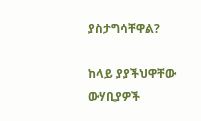ያስታግሳቸዋል?

ከላይ ያያችህዋቸው ውሃቢያዎች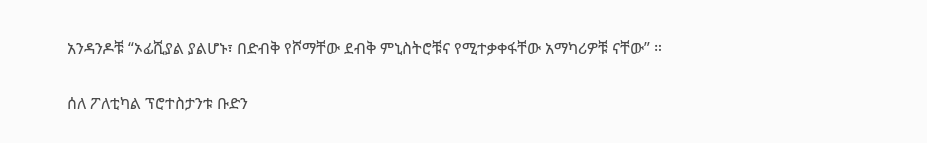አንዳንዶቹ “ኦፊሺያል ያልሆኑ፣ በድብቅ የሾማቸው ደብቅ ምኒስትሮቹና የሚተቃቀፋቸው አማካሪዎቹ ናቸው” ።

ሰለ ፖለቲካል ፕሮተስታንቱ ቡድን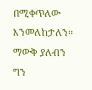በሚቀጥለው እንመለከታለን። ማውቅ ያለብን ግን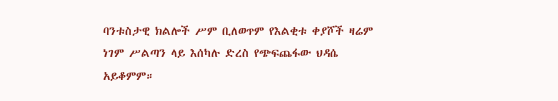ባንቱስታዊ ክልሎች ሥም ቢለወጥም የእልቂቱ ቀያሾች ዛሬም ነገም ሥልጣን ላይ እሰካሉ ድረስ የጭፍጨፋው ህዳሴ አይቆምም።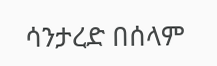ሳንታረድ በሰላም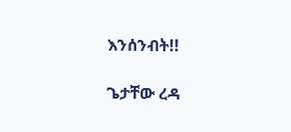እንሰንብት!!

ጌታቸው ረዳ